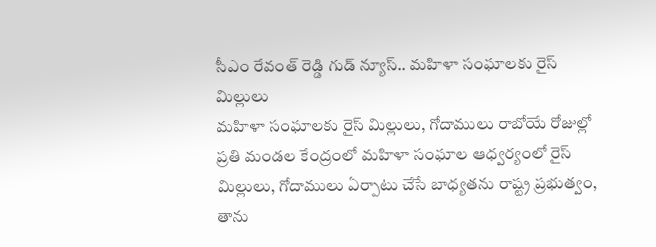సీఎం రేవంత్ రెడ్డి గుడ్ న్యూస్.. మహిళా సంఘాలకు రైస్ మిల్లులు
మహిళా సంఘాలకు రైస్ మిల్లులు, గోదాములు రాబోయే రోజుల్లో ప్రతి మండల కేంద్రంలో మహిళా సంఘాల ఆధ్వర్యంలో రైస్ మిల్లులు, గోదాములు ఏర్పాటు చేసే బాధ్యతను రాష్ట్ర ప్రభుత్వం, తాను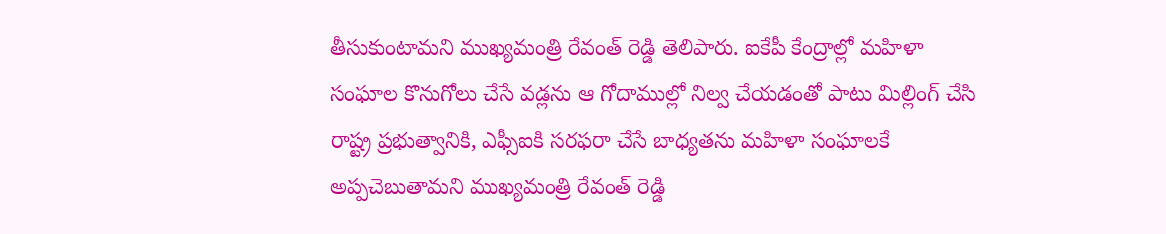తీసుకుంటామని ముఖ్యమంత్రి రేవంత్ రెడ్డి తెలిపారు. ఐకేపీ కేంద్రాల్లో మహిళా సంఘాల కొనుగోలు చేసే వడ్లను ఆ గోదాముల్లో నిల్వ చేయడంతో పాటు మిల్లింగ్ చేసి రాష్ట్ర ప్రభుత్వానికి, ఎఫ్సీఐకి సరఫరా చేసే బాధ్యతను మహిళా సంఘాలకే అప్పచెబుతామని ముఖ్యమంత్రి రేవంత్ రెడ్డి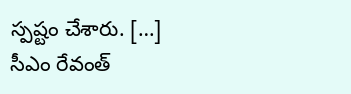స్పష్టం చేశారు. […]
సీఎం రేవంత్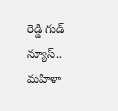రెడ్డి గుడ్ న్యూస్.. మహిళా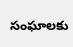సంఘాలకు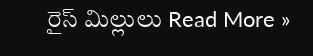రైస్ మిల్లులు Read More »